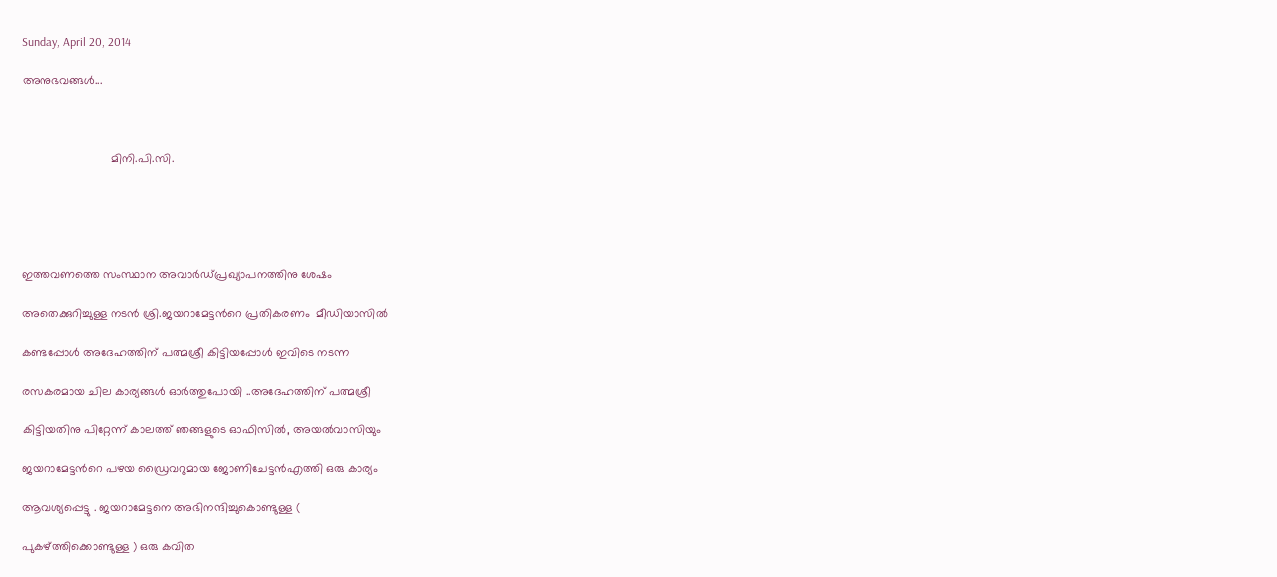Sunday, April 20, 2014

അനുഭവങ്ങള്‍...



                           മിനി.പി.സി.





ഇത്തവണത്തെ സംസ്ഥാന അവാര്‍ഡ്‌പ്രഖ്യാപനത്തിനു ശേഷം

അതെക്കുറിച്ചുള്ള നടന്‍ ശ്രി.ജയറാമേട്ടന്‍റെ പ്രതികരണം  മീഡിയാസില്‍

കണ്ടപ്പോള്‍ അദേഹത്തിന് പത്മശ്രീ കിട്ടിയപ്പോള്‍ ഇവിടെ നടന്ന

രസകരമായ ചില കാര്യങ്ങള്‍ ഓര്‍ത്തുപോയി ..അദേഹത്തിന് പത്മശ്രീ

കിട്ടിയതിനു പിറ്റേന്ന് കാലത്ത് ഞങ്ങളുടെ ഓഫിസില്‍, അയല്‍വാസിയും

ജയറാമേട്ടന്‍റെ പഴയ ഡ്രൈവറുമായ ജോണിചേട്ടന്‍എത്തി ഒരു കാര്യം

ആവശ്യപ്പെട്ടു . ജയറാമേട്ടനെ അഭിനന്ദിച്ചുകൊണ്ടുള്ള (

പുകഴ്ത്തിക്കൊണ്ടുള്ള ) ഒരു കവിത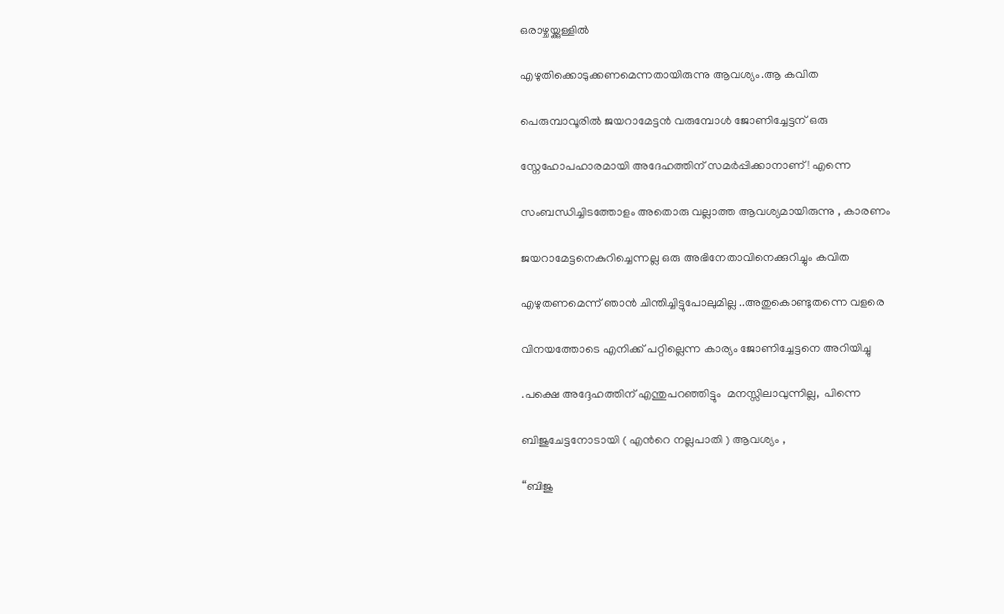ഒരാഴ്ചയ്ക്കുള്ളില്‍

എഴുതിക്കൊടുക്കണമെന്നതായിരുന്നു ആവശ്യം.ആ കവിത

പെരുമ്പാവൂരില്‍ ജയറാമേട്ടന്‍ വരുമ്പോള്‍ ജോണിച്ചേട്ടന് ഒരു

സ്നേഹോപഹാരമായി അദേഹത്തിന് സമര്‍പ്പിക്കാനാണ് ! എന്നെ

സംബന്ധിച്ചിടത്തോളം അതൊരു വല്ലാത്ത ആവശ്യമായിരുന്നു , കാരണം

ജയറാമേട്ടനെകുറിച്ചെന്നല്ല ഒരു അഭിനേതാവിനെക്കുറിച്ചും കവിത

എഴുതണമെന്ന് ഞാന്‍ ചിന്തിച്ചിട്ടുപോലുമില്ല ..അതുകൊണ്ടുതന്നെ വളരെ

വിനയത്തോടെ എനിക്ക് പറ്റില്ലെന്ന കാര്യം ജോണിച്ചേട്ടനെ അറിയിച്ചു

.പക്ഷെ അദ്ദേഹത്തിന് എന്തുപറഞ്ഞിട്ടും  മനസ്സിലാവുന്നില്ല,  പിന്നെ

ബിജുചേട്ടനോടായി ( എന്‍റെ നല്ലപാതി ) ആവശ്യം ,

“ബിജു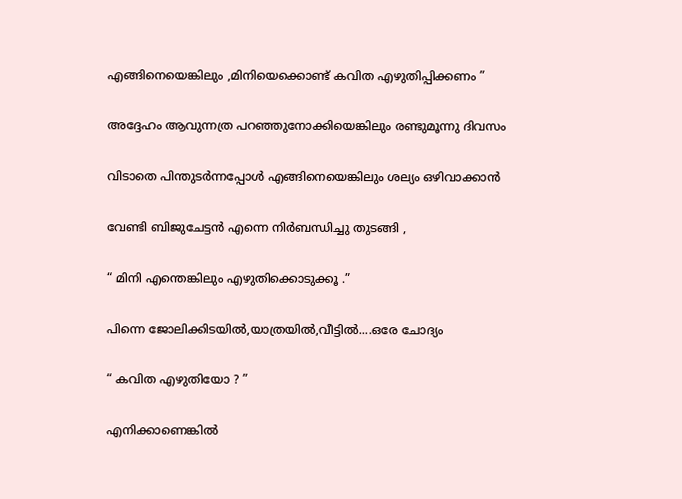എങ്ങിനെയെങ്കിലും ,മിനിയെക്കൊണ്ട് കവിത എഴുതിപ്പിക്കണം ”

അദ്ദേഹം ആവുന്നത്ര പറഞ്ഞുനോക്കിയെങ്കിലും രണ്ടുമൂന്നു ദിവസം

വിടാതെ പിന്തുടര്‍ന്നപ്പോള്‍ എങ്ങിനെയെങ്കിലും ശല്യം ഒഴിവാക്കാന്‍

വേണ്ടി ബിജുചേട്ടന്‍ എന്നെ നിര്‍ബന്ധിച്ചു തുടങ്ങി ,

“ മിനി എന്തെങ്കിലും എഴുതിക്കൊടുക്കൂ .”

പിന്നെ ജോലിക്കിടയില്‍,യാത്രയില്‍,വീട്ടില്‍....ഒരേ ചോദ്യം

“ കവിത എഴുതിയോ ? ”

എനിക്കാണെങ്കില്‍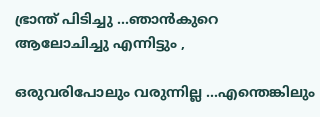ഭ്രാന്ത് പിടിച്ചു ...ഞാന്‍കുറെ ആലോചിച്ചു എന്നിട്ടും ,

ഒരുവരിപോലും വരുന്നില്ല ...എന്തെങ്കിലും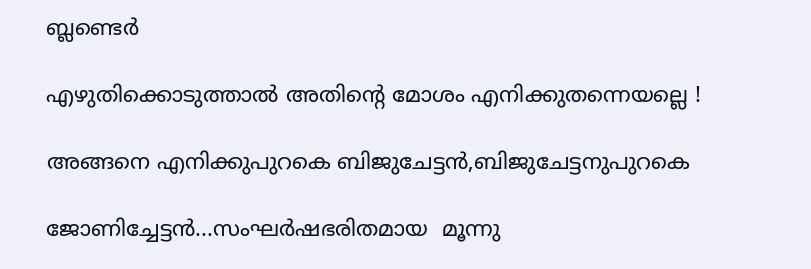ബ്ലണ്ടെര്‍

എഴുതിക്കൊടുത്താല്‍ അതിന്‍റെ മോശം എനിക്കുതന്നെയല്ലെ !

അങ്ങനെ എനിക്കുപുറകെ ബിജുചേട്ടന്‍,ബിജുചേട്ടനുപുറകെ

ജോണിച്ചേട്ടന്‍...സംഘര്‍ഷഭരിതമായ  മൂന്നു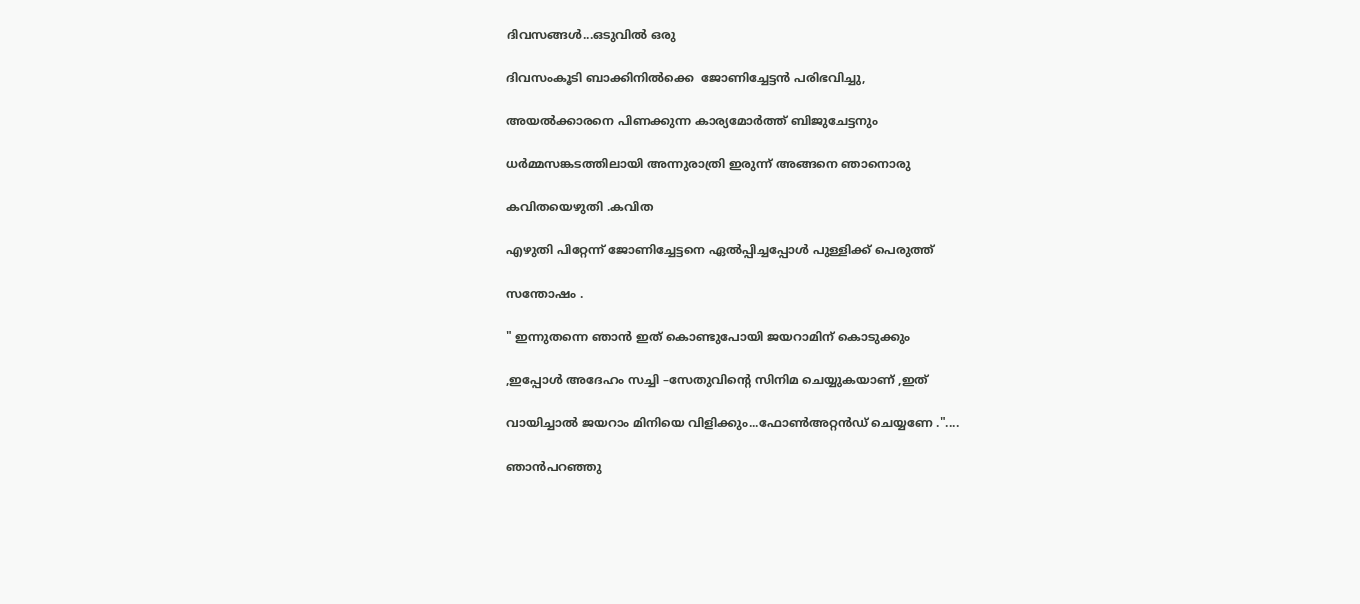ദിവസങ്ങള്‍...ഒടുവില്‍ ഒരു

ദിവസംകൂടി ബാക്കിനില്‍ക്കെ  ജോണിച്ചേട്ടന്‍ പരിഭവിച്ചു,

അയല്‍ക്കാരനെ പിണക്കുന്ന കാര്യമോര്‍ത്ത് ബിജുചേട്ടനും

ധര്‍മ്മസങ്കടത്തിലായി അന്നുരാത്രി ഇരുന്ന് അങ്ങനെ ഞാനൊരു

കവിതയെഴുതി .കവിത

എഴുതി പിറ്റേന്ന് ജോണിച്ചേട്ടനെ ഏല്‍പ്പിച്ചപ്പോള്‍ പുള്ളിക്ക് പെരുത്ത്

സന്തോഷം .

" ഇന്നുതന്നെ ഞാന്‍ ഇത് കൊണ്ടുപോയി ജയറാമിന് കൊടുക്കും

,ഇപ്പോള്‍ അദേഹം സച്ചി –സേതുവിന്‍റെ സിനിമ ചെയ്യുകയാണ് ,ഇത്

വായിച്ചാല്‍ ജയറാം മിനിയെ വിളിക്കും...ഫോണ്‍അറ്റന്‍ഡ് ചെയ്യണേ ."....

ഞാന്‍പറഞ്ഞു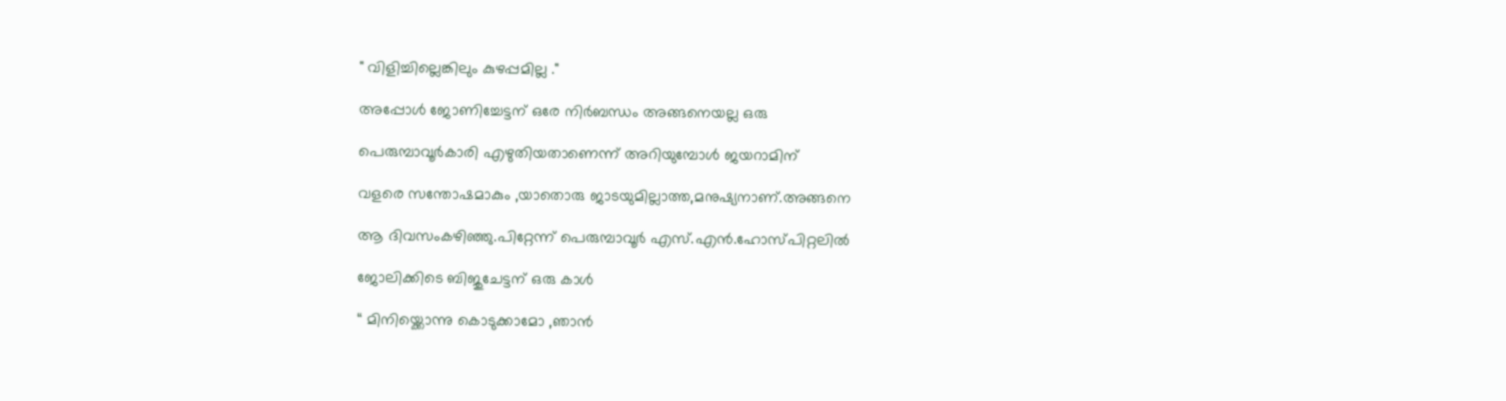" വിളിച്ചില്ലെങ്കിലും കുഴപ്പമില്ല ."

അപ്പോള്‍ ജോണിച്ചേട്ടന് ഒരേ നിര്‍ബന്ധം അങ്ങനെയല്ല ഒരു

പെരുമ്പാവൂര്‍കാരി എഴുതിയതാണെന്ന് അറിയുമ്പോള്‍ ജയറാമിന്

വളരെ സന്തോഷമാകും ,യാതൊരു ജാടയുമില്ലാത്ത,മനുഷ്യനാണ്.അങ്ങനെ

ആ ദിവസംകഴിഞ്ഞു.പിറ്റേന്ന് പെരുമ്പാവൂര്‍ എസ്.എന്‍.ഹോസ്പിറ്റലില്‍

ജോലിക്കിടെ ബിജുചേട്ടന് ഒരു കാള്‍

“ മിനിയ്ക്കൊന്നു കൊടുക്കാമോ ,ഞാന്‍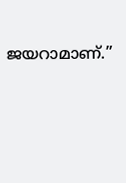ജയറാമാണ്.”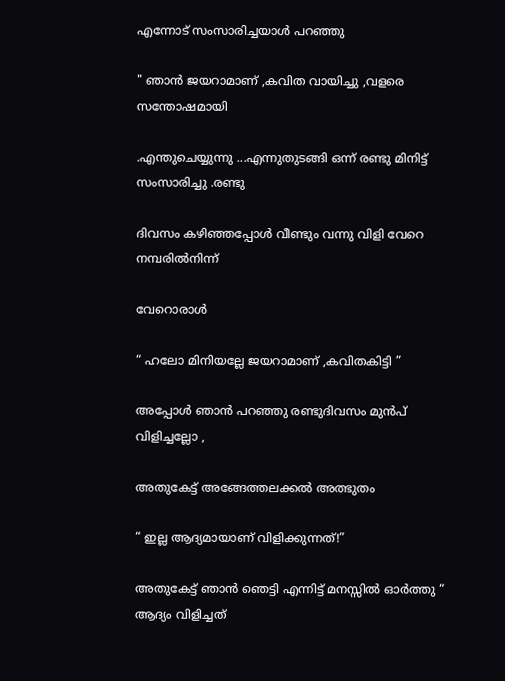എന്നോട് സംസാരിച്ചയാള്‍ പറഞ്ഞു

" ഞാന്‍ ജയറാമാണ് ,കവിത വായിച്ചു ,വളരെ സന്തോഷമായി

.എന്തുചെയ്യുന്നു ...എന്നുതുടങ്ങി ഒന്ന് രണ്ടു മിനിട്ട് സംസാരിച്ചു .രണ്ടു

ദിവസം കഴിഞ്ഞപ്പോള്‍ വീണ്ടും വന്നു വിളി വേറെ നമ്പരില്‍നിന്ന്

വേറൊരാള്‍

“ ഹലോ മിനിയല്ലേ ജയറാമാണ് ,കവിതകിട്ടി ”

അപ്പോള്‍ ഞാന്‍ പറഞ്ഞു രണ്ടുദിവസം മുന്‍പ് വിളിച്ചല്ലോ ,

അതുകേട്ട് അങ്ങേത്തലക്കല്‍ അത്ഭുതം

“ ഇല്ല ആദ്യമായാണ് വിളിക്കുന്നത്‌!”

അതുകേട്ട് ഞാന്‍ ഞെട്ടി എന്നിട്ട് മനസ്സില്‍ ഓര്‍ത്തു “ ആദ്യം വിളിച്ചത്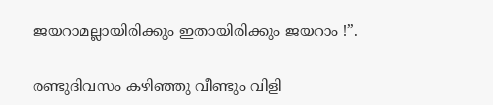ജയറാമല്ലായിരിക്കും ഇതായിരിക്കും ജയറാം !”.

രണ്ടുദിവസം കഴിഞ്ഞു വീണ്ടും വിളി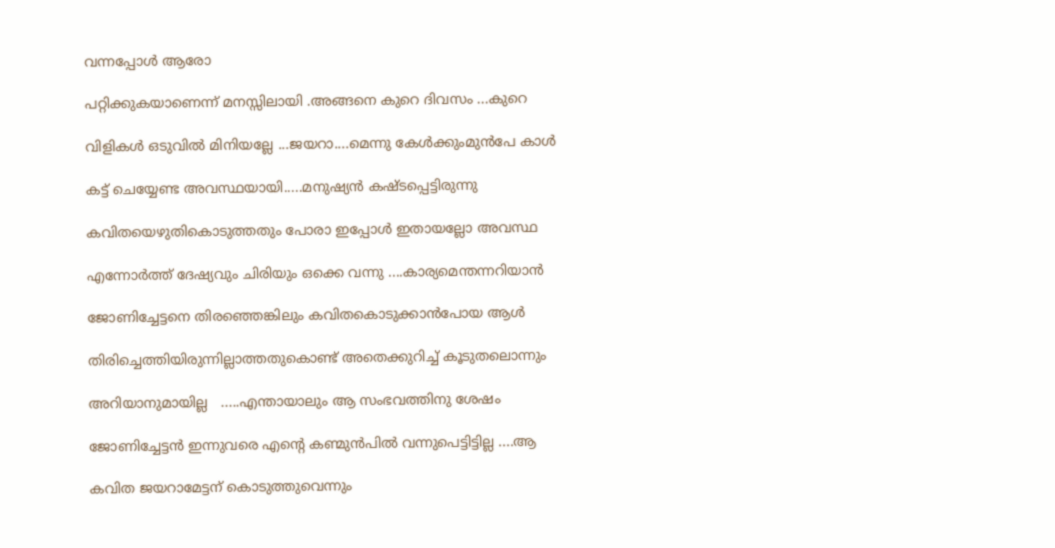വന്നപ്പോള്‍ ആരോ

പറ്റിക്കുകയാണെന്ന് മനസ്സിലായി .അങ്ങനെ കുറെ ദിവസം ...കുറെ

വിളികള്‍ ഒടുവില്‍ മിനിയല്ലേ ...ജയറാ....മെന്നു കേള്‍ക്കുംമുന്‍പേ കാള്‍

കട്ട് ചെയ്യേണ്ട അവസ്ഥയായി.....മനുഷ്യന്‍ കഷ്ടപ്പെട്ടിരുന്നു

കവിതയെഴുതികൊടുത്തതും പോരാ ഇപ്പോള്‍ ഇതായല്ലോ അവസ്ഥ

എന്നോര്‍ത്ത് ദേഷ്യവും ചിരിയും ഒക്കെ വന്നു ....കാര്യമെന്തന്നറിയാന്‍

ജോണിച്ചേട്ടനെ തിരഞ്ഞെങ്കിലും കവിതകൊടുക്കാന്‍പോയ ആള്‍

തിരിച്ചെത്തിയിരുന്നില്ലാത്തതുകൊണ്ട് അതെക്കുറിച്ച് കൂടുതലൊന്നും

അറിയാനുമായില്ല   .....എന്തായാലും ആ സംഭവത്തിനു ശേഷം

ജോണിച്ചേട്ടന്‍ ഇന്നുവരെ എന്‍റെ കണ്മുന്‍പില്‍ വന്നുപെട്ടിട്ടില്ല ....ആ

കവിത ജയറാമേട്ടന് കൊടുത്തുവെന്നും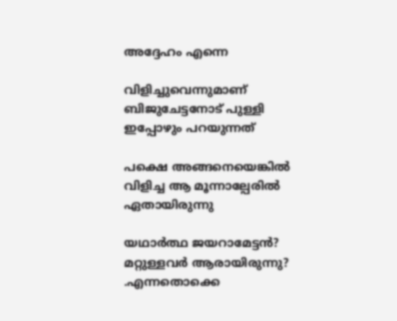അദ്ദേഹം എന്നെ

വിളിച്ചുവെന്നുമാണ്  ബിജുചേട്ടനോട്‌ പുള്ളി ഇപ്പോഴും പറയുന്നത്

പക്ഷെ അങ്ങനെയെങ്കില്‍ വിളിച്ച ആ മൂന്നാല്പേരില്‍ ഏതായിരുന്നു

യഥാര്‍ത്ഥ ജയറാമേട്ടന്‍? മറ്റുള്ളവര്‍ ആരായിരുന്നു? .എന്നതൊക്കെ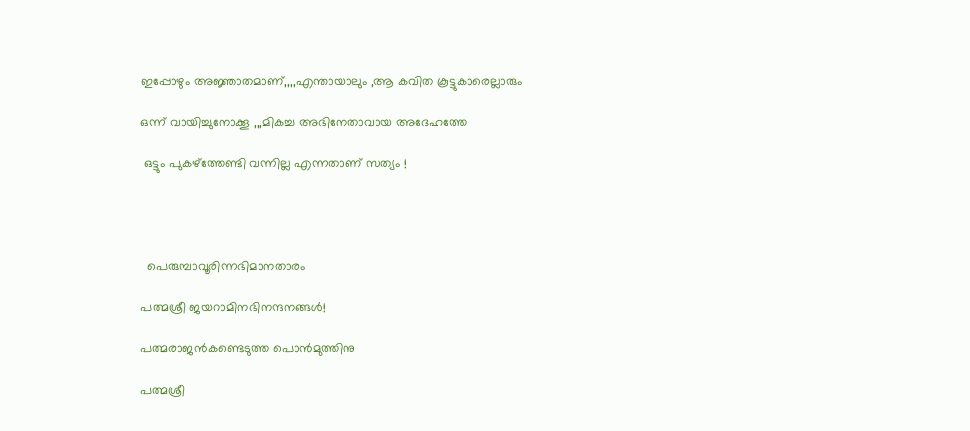ഇപ്പോഴും അജ്ഞാതമാണ്,,,,എന്തായാലും ,ആ കവിത കൂട്ടുകാരെല്ലാരും

ഒന്ന് വായിച്ചുനോക്കൂ ,,,മികച്ച അഭിനേതാവായ അദേഹത്തേ

 ഒട്ടും പുകഴ്ത്തേണ്ടി വന്നില്ല എന്നതാണ് സത്യം !




  പെരുമ്പാവൂരിന്നഭിമാനതാരം

പത്മശ്രീ ജയറാമിനഭിനന്ദനങ്ങള്‍!

പത്മരാജന്‍കണ്ടെടുത്ത പൊന്‍മുത്തിനു

പത്മശ്രീ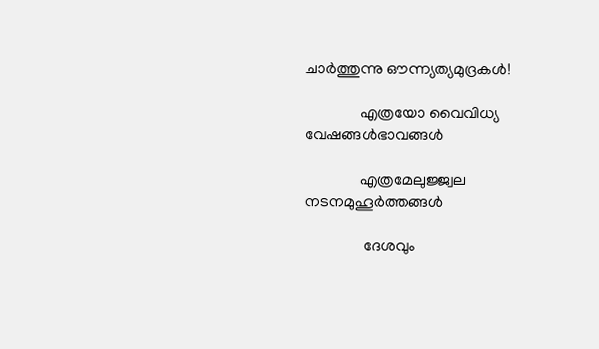ചാര്‍ത്തുന്നു ഔന്ന്യത്യമുദ്രകള്‍!

              എത്രയോ വൈവിധ്യ വേഷങ്ങള്‍ഭാവങ്ങള്‍

              എത്രമേലുജ്ജ്വല നടനമുഹൂര്‍ത്തങ്ങള്‍

               ദേശവും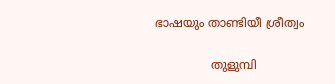ഭാഷയും താണ്ടിയീ ശ്രീത്വം

               തുളുമ്പി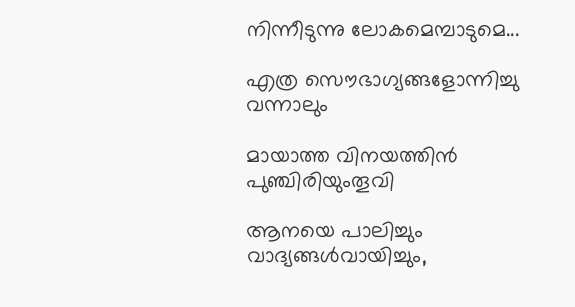നിന്നീടുന്നു ലോകമെമ്പാടുമെ...

എത്ര സൌഭാഗ്യങ്ങളോന്നിച്ചു വന്നാലും

മായാത്ത വിനയത്തിന്‍ പുഞ്ചിരിയുംതൂവി

ആനയെ പാലിച്ചും വാദ്യങ്ങള്‍വായിച്ചും,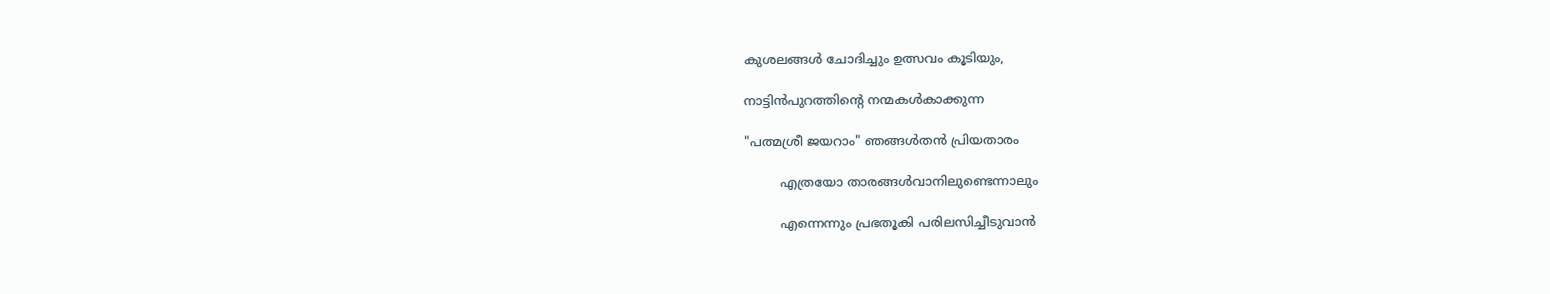കുശലങ്ങള്‍ ചോദിച്ചും ഉത്സവം കൂടിയും,

നാട്ടിന്‍പുറത്തിന്‍റെ നന്മകള്‍കാക്കുന്ന

"പത്മശ്രീ ജയറാം" ഞങ്ങള്‍തന്‍ പ്രിയതാരം

         എത്രയോ താരങ്ങള്‍വാനിലുണ്ടെന്നാലും

         എന്നെന്നും പ്രഭതൂകി പരിലസിച്ചീടുവാന്‍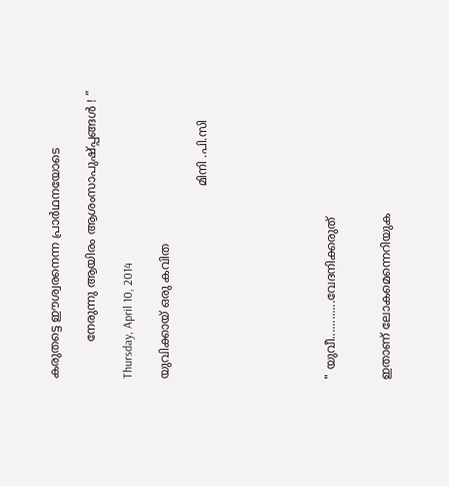കരുതട്ടെ ഈശ്വരനെന്ന പ്രാര്‍ഥനയോടെ

          നേരുന്നു ആയിരം ആശംസാപുഷ്പ്പങ്ങള്‍ ! ”

Thursday, April 10, 2014

യുവിക്കായ്‌ ഒരു കവിത

                                                    മിനി .പി.സി






" യുവീ............വേദനിക്കരുത്


ഇതാണ് ലോകമെന്നെറിയുക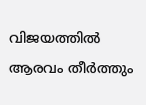വിജയത്തില്‍ ആരവം തീര്‍ത്തും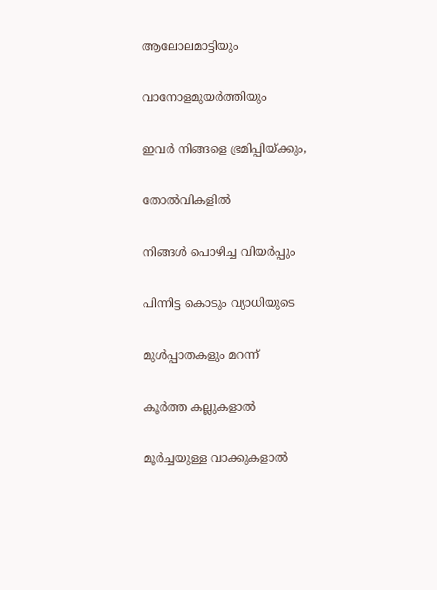ആലോലമാട്ടിയും


വാനോളമുയര്‍ത്തിയും


ഇവര്‍ നിങ്ങളെ ഭ്രമിപ്പിയ്ക്കും,


തോല്‍വികളില്‍


നിങ്ങള്‍ പൊഴിച്ച വിയര്‍പ്പും


പിന്നിട്ട കൊടും വ്യാധിയുടെ


മുള്‍പ്പാതകളും മറന്ന്


കൂര്‍ത്ത കല്ലുകളാല്‍


മൂര്‍ച്ചയുള്ള വാക്കുകളാല്‍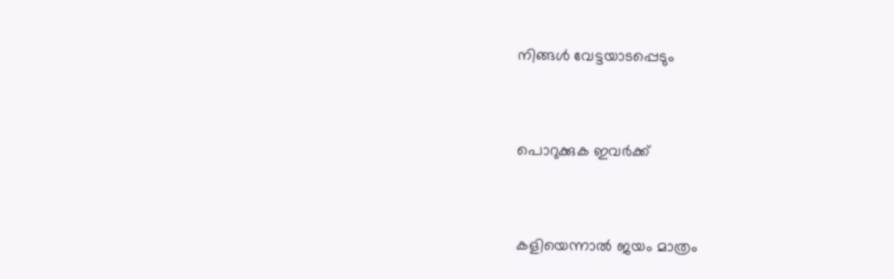നിങ്ങള്‍ വേട്ടയാടപ്പെടും


പൊറുക്കുക ഇവര്‍ക്ക്


കളിയെന്നാല്‍ ജയം മാത്രം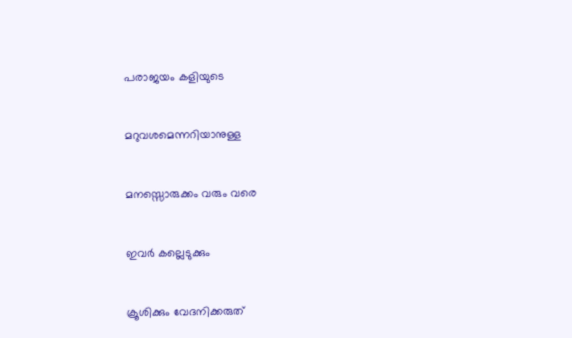പരാജയം കളിയുടെ


മറുവശമെന്നറിയാനുള്ള


മനസ്സൊരുക്കം വരും വരെ


ഇവര്‍ കല്ലെടുക്കും


ക്രൂശിക്കും വേദനിക്കരുത്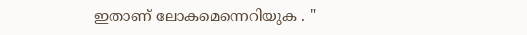ഇതാണ് ലോകമെന്നെറിയുക . "